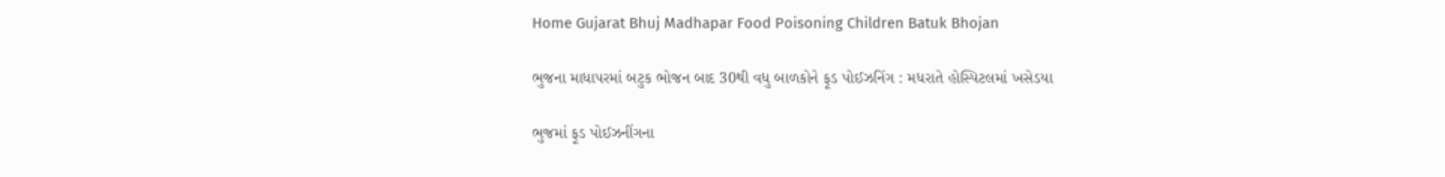Home Gujarat Bhuj Madhapar Food Poisoning Children Batuk Bhojan

ભુજના માધાપરમાં બટુક ભોજન બાદ 30થી વધુ બાળકોને ફૂડ પોઈઝનિંગ : મધરાતે હોસ્પિટલમાં ખસેડયા

ભુજમાં ફૂડ પોઈઝનીંગના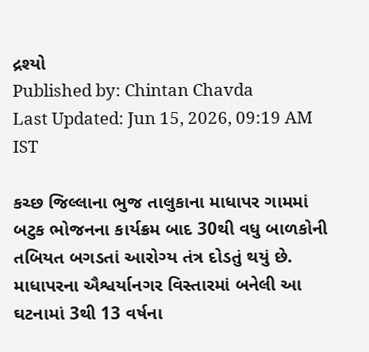દ્રશ્યો
Published by: Chintan Chavda
Last Updated: Jun 15, 2026, 09:19 AM IST

કચ્છ જિલ્લાના ભુજ તાલુકાના માધાપર ગામમાં બટુક ભોજનના કાર્યક્રમ બાદ 30થી વધુ બાળકોની તબિયત બગડતાં આરોગ્ય તંત્ર દોડતું થયું છે. માધાપરના ઐશ્વર્યાનગર વિસ્તારમાં બનેલી આ ઘટનામાં 3થી 13 વર્ષના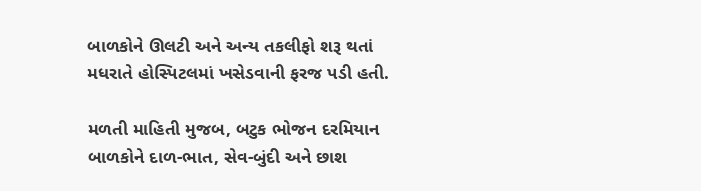બાળકોને ઊલટી અને અન્ય તકલીફો શરૂ થતાં મધરાતે હોસ્પિટલમાં ખસેડવાની ફરજ પડી હતી.

મળતી માહિતી મુજબ, બટુક ભોજન દરમિયાન બાળકોને દાળ-ભાત, સેવ-બુંદી અને છાશ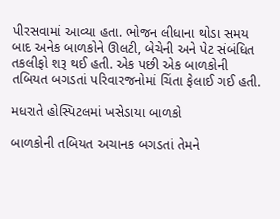પીરસવામાં આવ્યા હતા. ભોજન લીધાના થોડા સમય બાદ અનેક બાળકોને ઊલટી, બેચેની અને પેટ સંબંધિત તકલીફો શરૂ થઈ હતી. એક પછી એક બાળકોની તબિયત બગડતાં પરિવારજનોમાં ચિંતા ફેલાઈ ગઈ હતી.

મધરાતે હોસ્પિટલમાં ખસેડાયા બાળકો

બાળકોની તબિયત અચાનક બગડતાં તેમને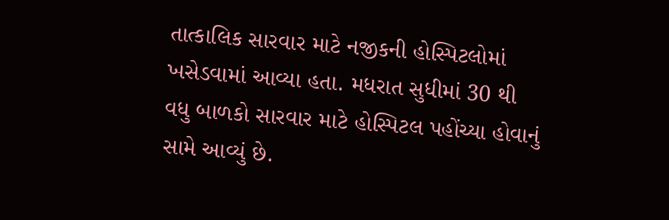તાત્કાલિક સારવાર માટે નજીકની હોસ્પિટલોમાં ખસેડવામાં આવ્યા હતા. મધરાત સુધીમાં 30 થી વધુ બાળકો સારવાર માટે હોસ્પિટલ પહોંચ્યા હોવાનું સામે આવ્યું છે.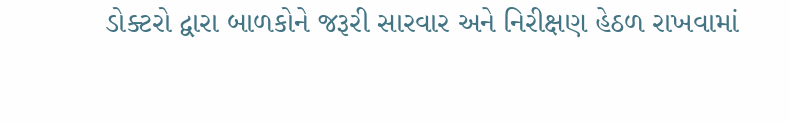ડોક્ટરો દ્વારા બાળકોને જરૂરી સારવાર અને નિરીક્ષણ હેઠળ રાખવામાં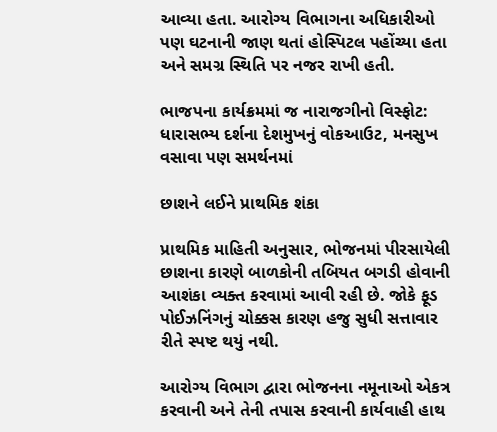આવ્યા હતા. આરોગ્ય વિભાગના અધિકારીઓ પણ ઘટનાની જાણ થતાં હોસ્પિટલ પહોંચ્યા હતા અને સમગ્ર સ્થિતિ પર નજર રાખી હતી.

ભાજપના કાર્યક્રમમાં જ નારાજગીનો વિસ્ફોટ: ધારાસભ્ય દર્શના દેશમુખનું વોકઆઉટ, મનસુખ વસાવા પણ સમર્થનમાં

છાશને લઈને પ્રાથમિક શંકા

પ્રાથમિક માહિતી અનુસાર, ભોજનમાં પીરસાયેલી છાશના કારણે બાળકોની તબિયત બગડી હોવાની આશંકા વ્યક્ત કરવામાં આવી રહી છે. જોકે ફૂડ પોઈઝનિંગનું ચોક્કસ કારણ હજુ સુધી સત્તાવાર રીતે સ્પષ્ટ થયું નથી.

આરોગ્ય વિભાગ દ્વારા ભોજનના નમૂનાઓ એકત્ર કરવાની અને તેની તપાસ કરવાની કાર્યવાહી હાથ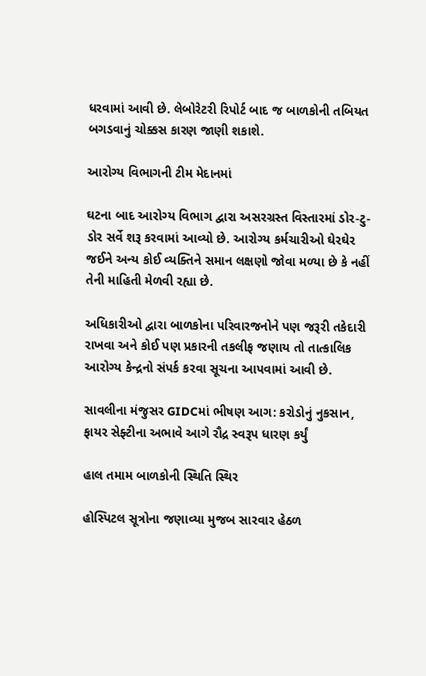ધરવામાં આવી છે. લેબોરેટરી રિપોર્ટ બાદ જ બાળકોની તબિયત બગડવાનું ચોક્કસ કારણ જાણી શકાશે.

આરોગ્ય વિભાગની ટીમ મેદાનમાં

ઘટના બાદ આરોગ્ય વિભાગ દ્વારા અસરગ્રસ્ત વિસ્તારમાં ડોર-ટુ-ડોર સર્વે શરૂ કરવામાં આવ્યો છે. આરોગ્ય કર્મચારીઓ ઘેરઘેર જઈને અન્ય કોઈ વ્યક્તિને સમાન લક્ષણો જોવા મળ્યા છે કે નહીં તેની માહિતી મેળવી રહ્યા છે.

અધિકારીઓ દ્વારા બાળકોના પરિવારજનોને પણ જરૂરી તકેદારી રાખવા અને કોઈ પણ પ્રકારની તકલીફ જણાય તો તાત્કાલિક આરોગ્ય કેન્દ્રનો સંપર્ક કરવા સૂચના આપવામાં આવી છે.

સાવલીના મંજુસર GIDCમાં ભીષણ આગ: કરોડોનું નુકસાન, ફાયર સેફ્ટીના અભાવે આગે રૌદ્ર સ્વરૂપ ધારણ કર્યું

હાલ તમામ બાળકોની સ્થિતિ સ્થિર

હોસ્પિટલ સૂત્રોના જણાવ્યા મુજબ સારવાર હેઠળ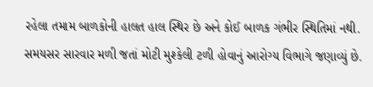રહેલા તમામ બાળકોની હાલત હાલ સ્થિર છે અને કોઈ બાળક ગંભીર સ્થિતિમાં નથી. સમયસર સારવાર મળી જતાં મોટી મુશ્કેલી ટળી હોવાનું આરોગ્ય વિભાગે જણાવ્યું છે.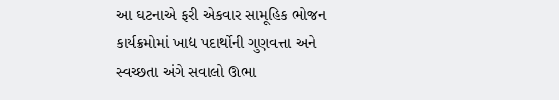આ ઘટનાએ ફરી એકવાર સામૂહિક ભોજન કાર્યક્રમોમાં ખાદ્ય પદાર્થોની ગુણવત્તા અને સ્વચ્છતા અંગે સવાલો ઊભા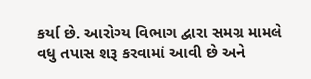કર્યા છે. આરોગ્ય વિભાગ દ્વારા સમગ્ર મામલે વધુ તપાસ શરૂ કરવામાં આવી છે અને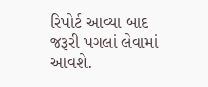રિપોર્ટ આવ્યા બાદ જરૂરી પગલાં લેવામાં આવશે.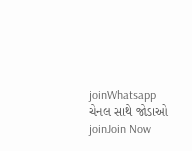joinWhatsapp ચેનલ સાથે જોડાઓ
joinJoin Now